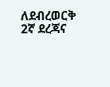ለደብረወርቅ 2ኛ ደረጃና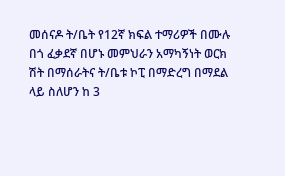መሰናዶ ት/ቤት የ12ኛ ክፍል ተማሪዎች በሙሉ
በጎ ፈቃደኛ በሆኑ መምህራን አማካኝነት ወርክ ሽት በማሰራትና ት/ቤቱ ኮፒ በማድረግ በማደል ላይ ስለሆን ከ 3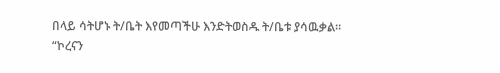በላይ ሳትሆኑ ት/ቤት እየመጣችሁ እንድትወስዱ ት/ቤቱ ያሳዉቃል፡፡
“ኮረናን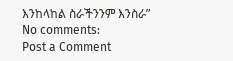እንከላከል ስራችንንም እንስራ”
No comments:
Post a Comment